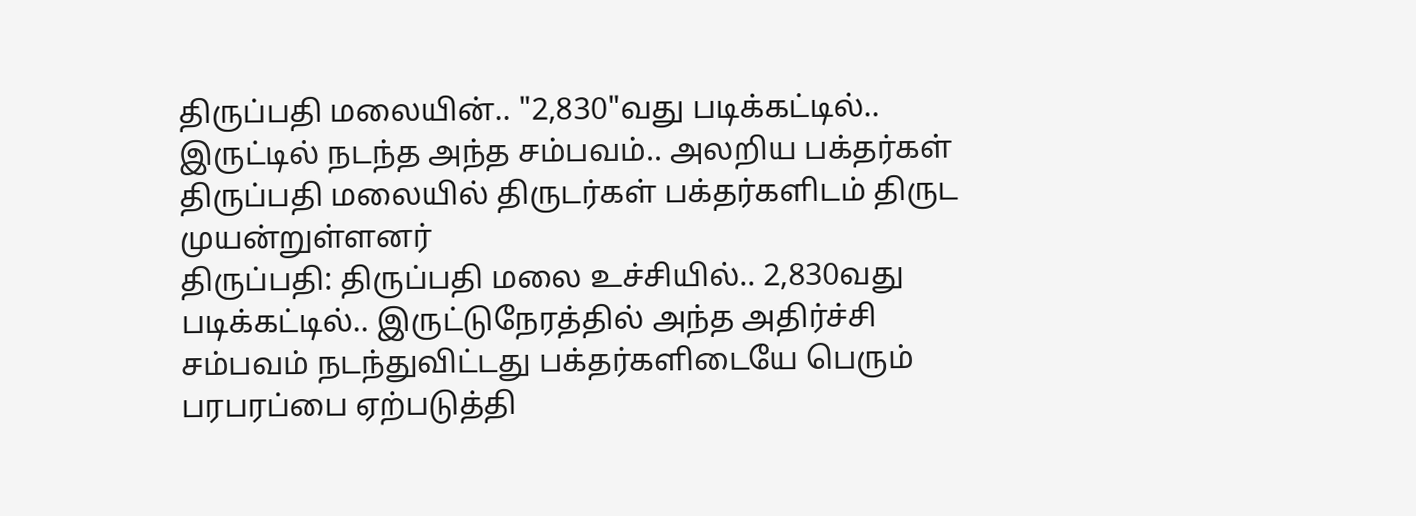திருப்பதி மலையின்.. "2,830"வது படிக்கட்டில்.. இருட்டில் நடந்த அந்த சம்பவம்.. அலறிய பக்தர்கள்
திருப்பதி மலையில் திருடர்கள் பக்தர்களிடம் திருட முயன்றுள்ளனர்
திருப்பதி: திருப்பதி மலை உச்சியில்.. 2,830வது படிக்கட்டில்.. இருட்டுநேரத்தில் அந்த அதிர்ச்சி சம்பவம் நடந்துவிட்டது பக்தர்களிடையே பெரும் பரபரப்பை ஏற்படுத்தி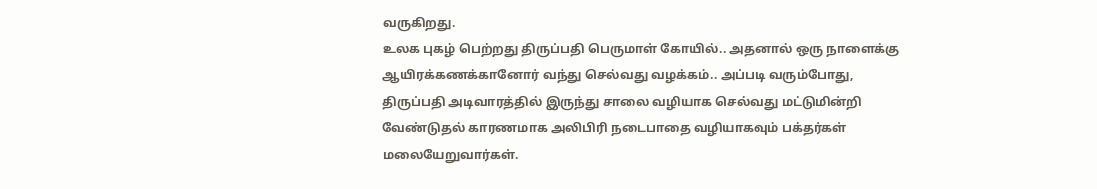வருகிறது.
உலக புகழ் பெற்றது திருப்பதி பெருமாள் கோயில்.. அதனால் ஒரு நாளைக்கு ஆயிரக்கணக்கானோர் வந்து செல்வது வழக்கம்.. அப்படி வரும்போது, திருப்பதி அடிவாரத்தில் இருந்து சாலை வழியாக செல்வது மட்டுமின்றி வேண்டுதல் காரணமாக அலிபிரி நடைபாதை வழியாகவும் பக்தர்கள் மலையேறுவார்கள்.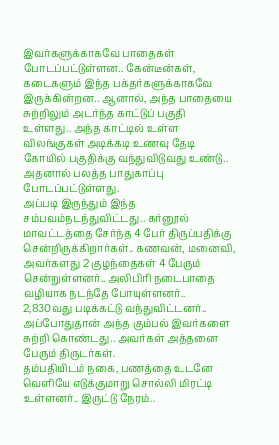இவர்களுக்காகவே பாதைகள் போடப்பட்டுள்ளன.. கேன்டீன்கள், கடைகளும் இந்த பக்தர்களுக்காகவே இருக்கின்றன.. ஆனால், அந்த பாதையை சுற்றிலும் அடர்ந்த காட்டுப் பகுதி உள்ளது.. அந்த காட்டில் உள்ள விலங்குகள் அடிக்கடி உணவு தேடி கோயில் பகுதிக்கு வந்துவிடுவது உண்டு.. அதனால் பலத்த பாதுகாப்பு போடப்பட்டுள்ளது.
அப்படி இருந்தும் இந்த சம்பவம்நடந்துவிட்டது.. கர்னூல் மாவட்டத்தை சேர்ந்த 4 பேர் திருப்பதிக்கு சென்றிருக்கிறார்கள்.. கணவன், மனைவி, அவர்களது 2 குழந்தைகள் 4 பேரும் சென்றுள்ளனர்.. அலிபிரி நடைபாதை வழியாக நடந்தே போயுள்ளனர்.. 2,830வது படிக்கட்டு வந்துவிட்டனர்.. அப்போதுதான் அந்த கும்பல் இவர்களை சுற்றி கொண்டது.. அவர்கள் அத்தனை பேரும் திருடர்கள்.
தம்பதியிடம் நகை, பணத்தை உடனே வெளியே எடுக்குமாறு சொல்லி மிரட்டி உள்ளனர்.. இருட்டு நேரம்..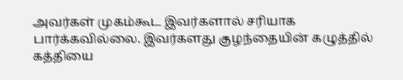அவர்கள் முகம்கூட இவர்களால் சரியாக பார்க்கவில்லை. இவர்களது குழந்தையின் கழுத்தில் கத்தியை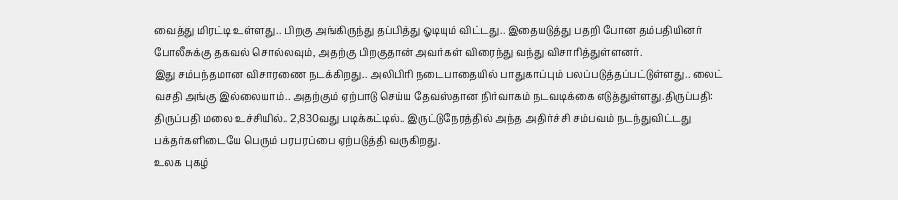வைத்து மிரட்டி உள்ளது.. பிறகு அங்கிருந்து தப்பித்து ஓடியும் விட்டது.. இதையடுத்து பதறி போன தம்பதியினர் போலீசுக்கு தகவல் சொல்லவும், அதற்கு பிறகுதான் அவர்கள் விரைந்து வந்து விசாரித்துள்ளனர்.
இது சம்பந்தமான விசாரணை நடக்கிறது.. அலிபிரி நடைபாதையில் பாதுகாப்பும் பலப்படுத்தப்பட்டுள்ளது.. லைட் வசதி அங்கு இல்லையாம்.. அதற்கும் ஏற்பாடு செய்ய தேவஸ்தான நிர்வாகம் நடவடிக்கை எடுத்துள்ளது.திருப்பதி: திருப்பதி மலை உச்சியில்.. 2,830வது படிக்கட்டில்.. இருட்டுநேரத்தில் அந்த அதிர்ச்சி சம்பவம் நடந்துவிட்டது பக்தர்களிடையே பெரும் பரபரப்பை ஏற்படுத்தி வருகிறது.
உலக புகழ்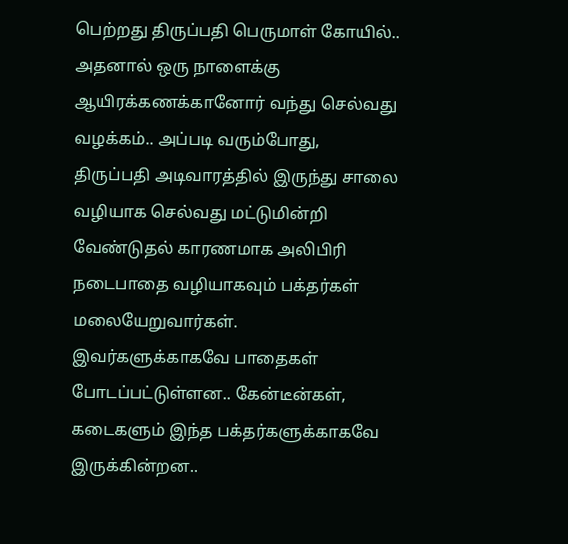பெற்றது திருப்பதி பெருமாள் கோயில்.. அதனால் ஒரு நாளைக்கு ஆயிரக்கணக்கானோர் வந்து செல்வது வழக்கம்.. அப்படி வரும்போது, திருப்பதி அடிவாரத்தில் இருந்து சாலை வழியாக செல்வது மட்டுமின்றி வேண்டுதல் காரணமாக அலிபிரி நடைபாதை வழியாகவும் பக்தர்கள் மலையேறுவார்கள்.
இவர்களுக்காகவே பாதைகள் போடப்பட்டுள்ளன.. கேன்டீன்கள், கடைகளும் இந்த பக்தர்களுக்காகவே இருக்கின்றன..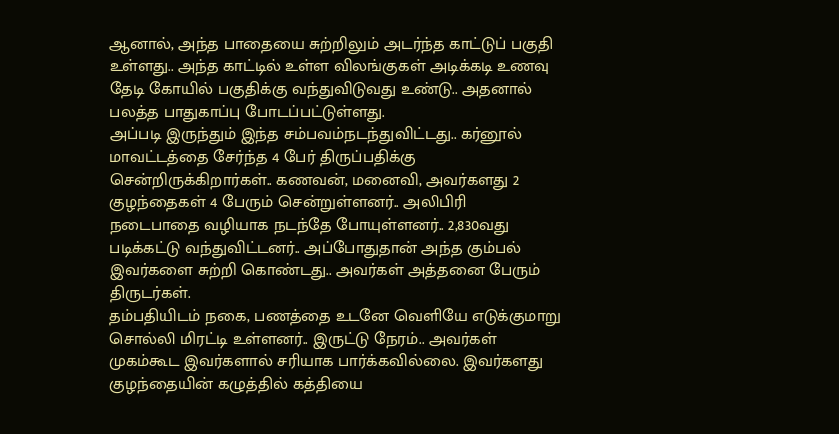ஆனால், அந்த பாதையை சுற்றிலும் அடர்ந்த காட்டுப் பகுதி உள்ளது.. அந்த காட்டில் உள்ள விலங்குகள் அடிக்கடி உணவு தேடி கோயில் பகுதிக்கு வந்துவிடுவது உண்டு.. அதனால் பலத்த பாதுகாப்பு போடப்பட்டுள்ளது.
அப்படி இருந்தும் இந்த சம்பவம்நடந்துவிட்டது.. கர்னூல் மாவட்டத்தை சேர்ந்த 4 பேர் திருப்பதிக்கு சென்றிருக்கிறார்கள்.. கணவன், மனைவி, அவர்களது 2 குழந்தைகள் 4 பேரும் சென்றுள்ளனர்.. அலிபிரி நடைபாதை வழியாக நடந்தே போயுள்ளனர்.. 2,830வது படிக்கட்டு வந்துவிட்டனர்.. அப்போதுதான் அந்த கும்பல் இவர்களை சுற்றி கொண்டது.. அவர்கள் அத்தனை பேரும் திருடர்கள்.
தம்பதியிடம் நகை, பணத்தை உடனே வெளியே எடுக்குமாறு சொல்லி மிரட்டி உள்ளனர்.. இருட்டு நேரம்.. அவர்கள் முகம்கூட இவர்களால் சரியாக பார்க்கவில்லை. இவர்களது குழந்தையின் கழுத்தில் கத்தியை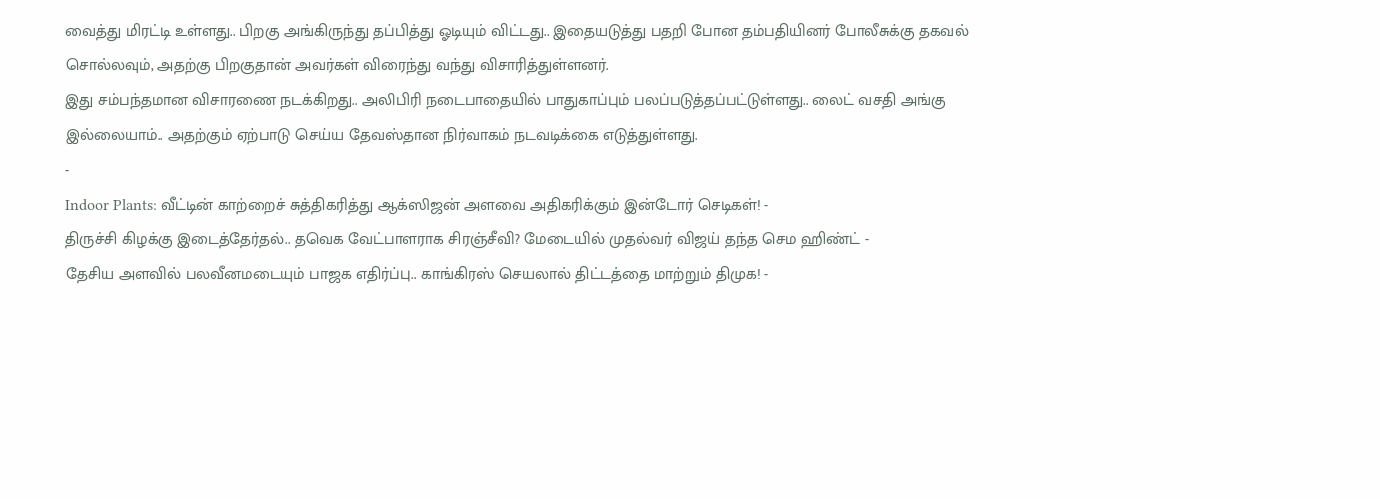வைத்து மிரட்டி உள்ளது.. பிறகு அங்கிருந்து தப்பித்து ஓடியும் விட்டது.. இதையடுத்து பதறி போன தம்பதியினர் போலீசுக்கு தகவல் சொல்லவும், அதற்கு பிறகுதான் அவர்கள் விரைந்து வந்து விசாரித்துள்ளனர்.
இது சம்பந்தமான விசாரணை நடக்கிறது.. அலிபிரி நடைபாதையில் பாதுகாப்பும் பலப்படுத்தப்பட்டுள்ளது.. லைட் வசதி அங்கு இல்லையாம்.. அதற்கும் ஏற்பாடு செய்ய தேவஸ்தான நிர்வாகம் நடவடிக்கை எடுத்துள்ளது.
-
Indoor Plants: வீட்டின் காற்றைச் சுத்திகரித்து ஆக்ஸிஜன் அளவை அதிகரிக்கும் இன்டோர் செடிகள்! -
திருச்சி கிழக்கு இடைத்தேர்தல்.. தவெக வேட்பாளராக சிரஞ்சீவி? மேடையில் முதல்வர் விஜய் தந்த செம ஹிண்ட் -
தேசிய அளவில் பலவீனமடையும் பாஜக எதிர்ப்பு.. காங்கிரஸ் செயலால் திட்டத்தை மாற்றும் திமுக! -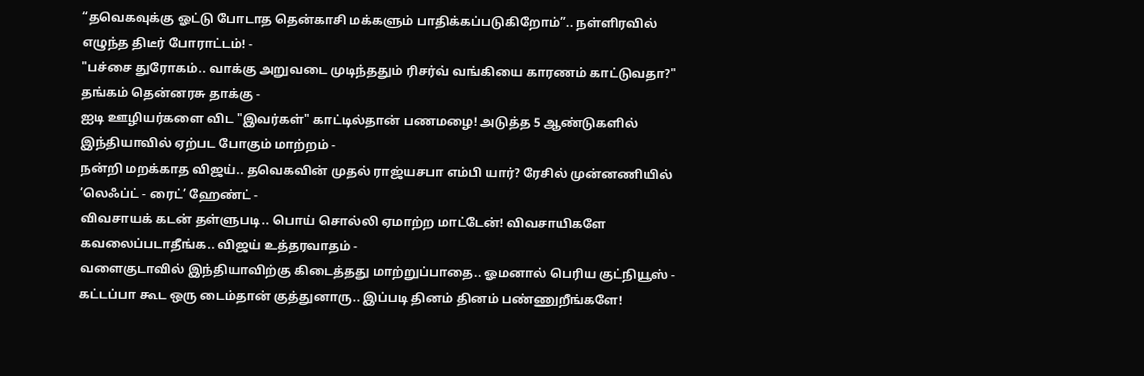“தவெகவுக்கு ஓட்டு போடாத தென்காசி மக்களும் பாதிக்கப்படுகிறோம்”.. நள்ளிரவில் எழுந்த திடீர் போராட்டம்! -
"பச்சை துரோகம்.. வாக்கு அறுவடை முடிந்ததும் ரிசர்வ் வங்கியை காரணம் காட்டுவதா?" தங்கம் தென்னரசு தாக்கு -
ஐடி ஊழியர்களை விட "இவர்கள்" காட்டில்தான் பணமழை! அடுத்த 5 ஆண்டுகளில் இந்தியாவில் ஏற்பட போகும் மாற்றம் -
நன்றி மறக்காத விஜய்.. தவெகவின் முதல் ராஜ்யசபா எம்பி யார்? ரேசில் முன்னணியில் ’லெஃப்ட் - ரைட்’ ஹேண்ட் -
விவசாயக் கடன் தள்ளுபடி.. பொய் சொல்லி ஏமாற்ற மாட்டேன்! விவசாயிகளே கவலைப்படாதீங்க.. விஜய் உத்தரவாதம் -
வளைகுடாவில் இந்தியாவிற்கு கிடைத்தது மாற்றுப்பாதை.. ஓமனால் பெரிய குட்நியூஸ் -
கட்டப்பா கூட ஒரு டைம்தான் குத்துனாரு.. இப்படி தினம் தினம் பண்ணுறீங்களே!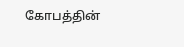கோபத்தின்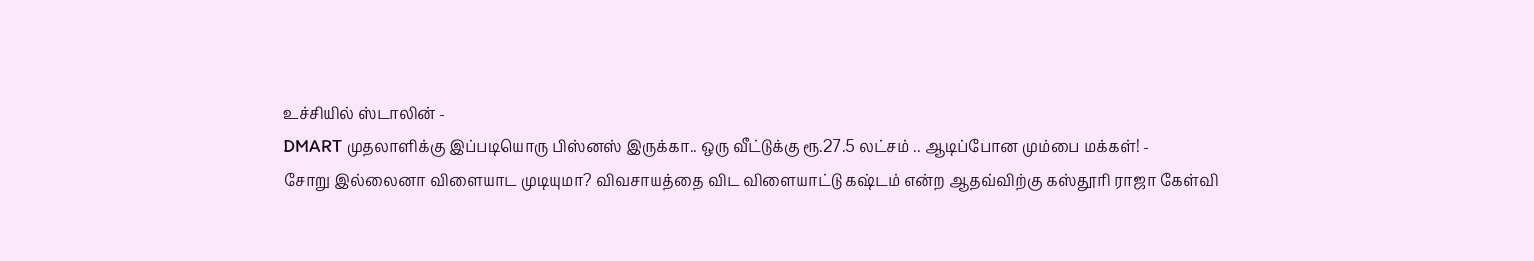உச்சியில் ஸ்டாலின் -
DMART முதலாளிக்கு இப்படியொரு பிஸ்னஸ் இருக்கா.. ஒரு வீட்டுக்கு ரூ.27.5 லட்சம் .. ஆடிப்போன மும்பை மக்கள்! -
சோறு இல்லைனா விளையாட முடியுமா? விவசாயத்தை விட விளையாட்டு கஷ்டம் என்ற ஆதவ்விற்கு கஸ்தூரி ராஜா கேள்வி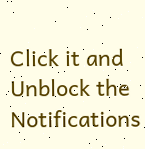Click it and Unblock the Notifications